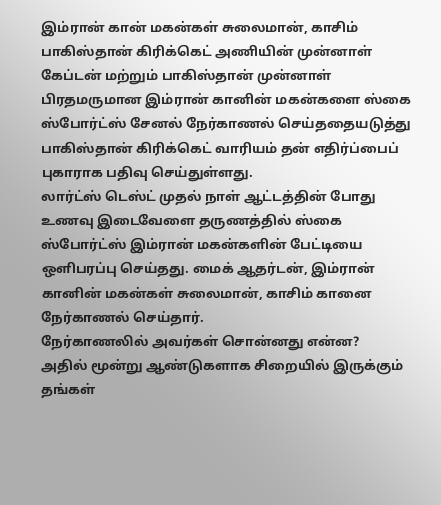இம்ரான் கான் மகன்கள் சுலைமான், காசிம்
பாகிஸ்தான் கிரிக்கெட் அணியின் முன்னாள் கேப்டன் மற்றும் பாகிஸ்தான் முன்னாள் பிரதமருமான இம்ரான் கானின் மகன்களை ஸ்கை ஸ்போர்ட்ஸ் சேனல் நேர்காணல் செய்ததையடுத்து பாகிஸ்தான் கிரிக்கெட் வாரியம் தன் எதிர்ப்பைப் புகாராக பதிவு செய்துள்ளது.
லார்ட்ஸ் டெஸ்ட் முதல் நாள் ஆட்டத்தின் போது உணவு இடைவேளை தருணத்தில் ஸ்கை ஸ்போர்ட்ஸ் இம்ரான் மகன்களின் பேட்டியை ஒளிபரப்பு செய்தது. மைக் ஆதர்டன், இம்ரான் கானின் மகன்கள் சுலைமான், காசிம் கானை நேர்காணல் செய்தார்.
நேர்காணலில் அவர்கள் சொன்னது என்ன?
அதில் மூன்று ஆண்டுகளாக சிறையில் இருக்கும் தங்கள்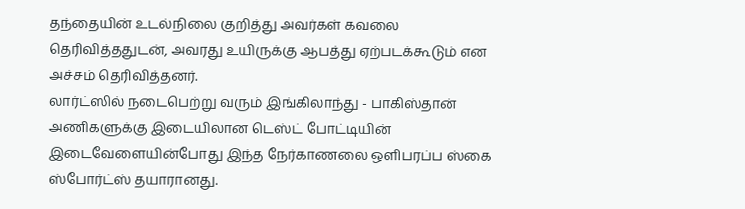தந்தையின் உடல்நிலை குறித்து அவர்கள் கவலை தெரிவித்ததுடன், அவரது உயிருக்கு ஆபத்து ஏற்படக்கூடும் என அச்சம் தெரிவித்தனர்.
லார்ட்ஸில் நடைபெற்று வரும் இங்கிலாந்து - பாகிஸ்தான் அணிகளுக்கு இடையிலான டெஸ்ட் போட்டியின் இடைவேளையின்போது இந்த நேர்காணலை ஒளிபரப்ப ஸ்கை ஸ்போர்ட்ஸ் தயாரானது.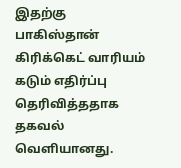இதற்கு பாகிஸ்தான் கிரிக்கெட் வாரியம் கடும் எதிர்ப்பு தெரிவித்ததாக தகவல் வெளியானது.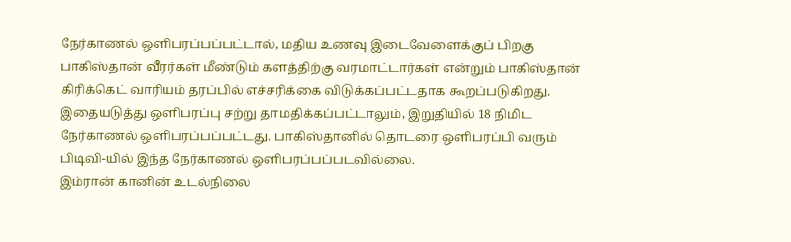நேர்காணல் ஒளிபரப்பப்பட்டால், மதிய உணவு இடைவேளைக்குப் பிறகு பாகிஸ்தான் வீரர்கள் மீண்டும் களத்திற்கு வரமாட்டார்கள் என்றும் பாகிஸ்தான் கிரிக்கெட் வாரியம் தரப்பில் எச்சரிக்கை விடுக்கப்பட்டதாக கூறப்படுகிறது. இதையடுத்து ஒளிபரப்பு சற்று தாமதிக்கப்பட்டாலும், இறுதியில் 18 நிமிட நேர்காணல் ஒளிபரப்பப்பட்டது. பாகிஸ்தானில் தொடரை ஒளிபரப்பி வரும் பிடிவி-யில் இந்த நேர்காணல் ஒளிபரப்பப்படவில்லை.
இம்ரான் கானின் உடல்நிலை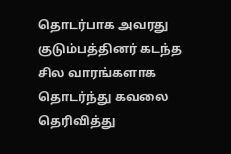தொடர்பாக அவரது குடும்பத்தினர் கடந்த சில வாரங்களாக தொடர்ந்து கவலை தெரிவித்து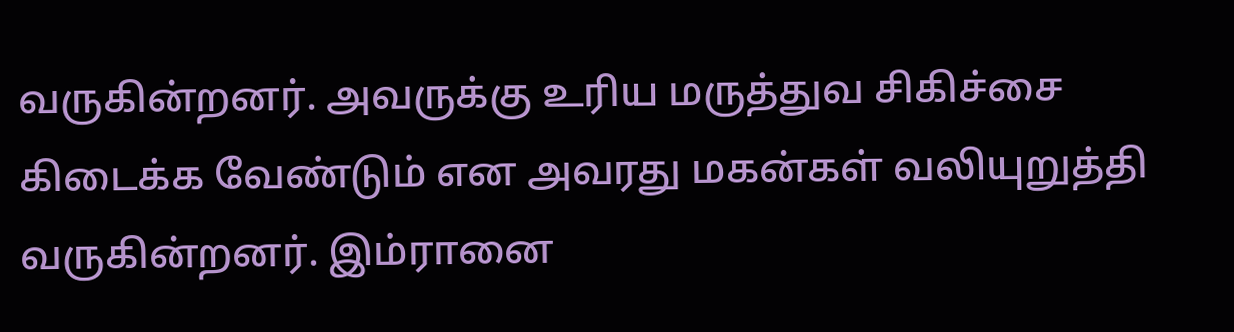வருகின்றனர். அவருக்கு உரிய மருத்துவ சிகிச்சை கிடைக்க வேண்டும் என அவரது மகன்கள் வலியுறுத்தி வருகின்றனர். இம்ரானை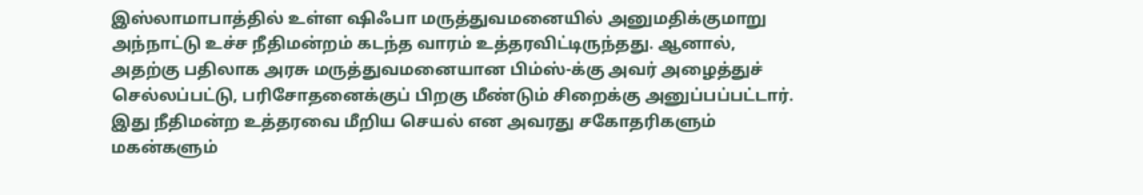இஸ்லாமாபாத்தில் உள்ள ஷிஃபா மருத்துவமனையில் அனுமதிக்குமாறு அந்நாட்டு உச்ச நீதிமன்றம் கடந்த வாரம் உத்தரவிட்டிருந்தது. ஆனால், அதற்கு பதிலாக அரசு மருத்துவமனையான பிம்ஸ்-க்கு அவர் அழைத்துச் செல்லப்பட்டு, பரிசோதனைக்குப் பிறகு மீண்டும் சிறைக்கு அனுப்பப்பட்டார். இது நீதிமன்ற உத்தரவை மீறிய செயல் என அவரது சகோதரிகளும் மகன்களும்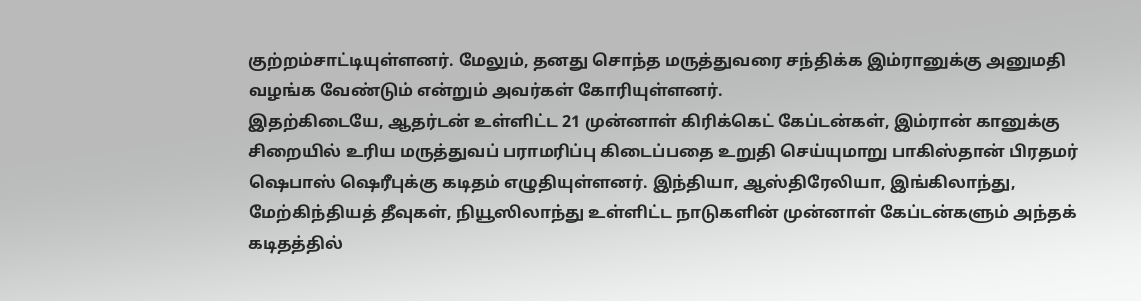குற்றம்சாட்டியுள்ளனர். மேலும், தனது சொந்த மருத்துவரை சந்திக்க இம்ரானுக்கு அனுமதி வழங்க வேண்டும் என்றும் அவர்கள் கோரியுள்ளனர்.
இதற்கிடையே, ஆதர்டன் உள்ளிட்ட 21 முன்னாள் கிரிக்கெட் கேப்டன்கள், இம்ரான் கானுக்கு சிறையில் உரிய மருத்துவப் பராமரிப்பு கிடைப்பதை உறுதி செய்யுமாறு பாகிஸ்தான் பிரதமர் ஷெபாஸ் ஷெரீபுக்கு கடிதம் எழுதியுள்ளனர். இந்தியா, ஆஸ்திரேலியா, இங்கிலாந்து, மேற்கிந்தியத் தீவுகள், நியூஸிலாந்து உள்ளிட்ட நாடுகளின் முன்னாள் கேப்டன்களும் அந்தக் கடிதத்தில்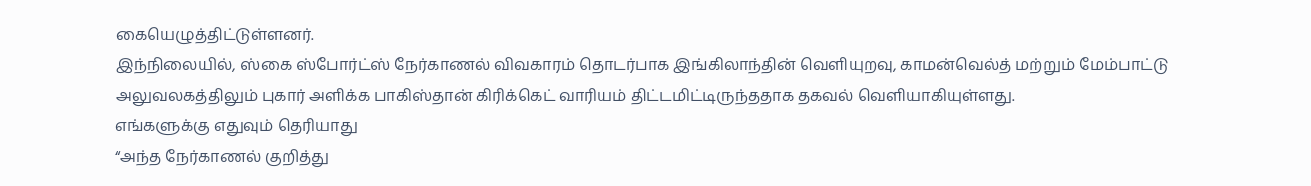கையெழுத்திட்டுள்ளனர்.
இந்நிலையில், ஸ்கை ஸ்போர்ட்ஸ் நேர்காணல் விவகாரம் தொடர்பாக இங்கிலாந்தின் வெளியுறவு, காமன்வெல்த் மற்றும் மேம்பாட்டு அலுவலகத்திலும் புகார் அளிக்க பாகிஸ்தான் கிரிக்கெட் வாரியம் திட்டமிட்டிருந்ததாக தகவல் வெளியாகியுள்ளது.
எங்களுக்கு எதுவும் தெரியாது
“அந்த நேர்காணல் குறித்து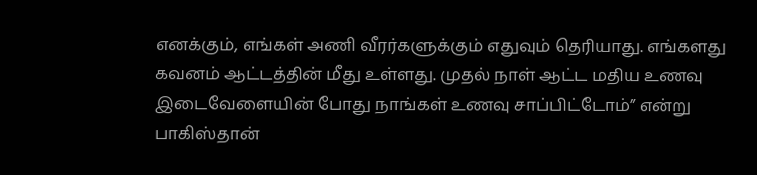எனக்கும், எங்கள் அணி வீரர்களுக்கும் எதுவும் தெரியாது. எங்களது கவனம் ஆட்டத்தின் மீது உள்ளது. முதல் நாள் ஆட்ட மதிய உணவு இடைவேளையின் போது நாங்கள் உணவு சாப்பிட்டோம்” என்று பாகிஸ்தான்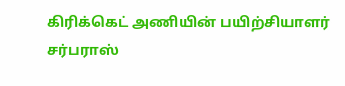கிரிக்கெட் அணியின் பயிற்சியாளர் சர்பராஸ்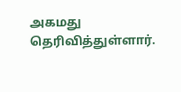அகமது தெரிவித்துள்ளார்.